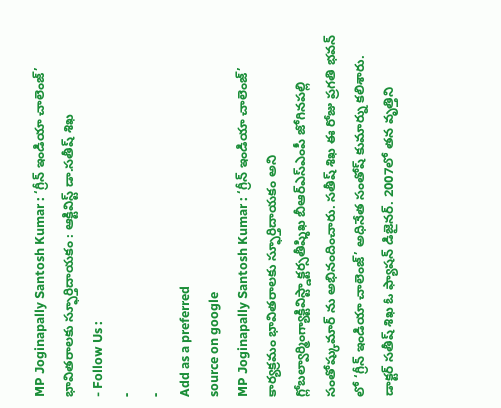MP Joginapally Santosh Kumar : ‘గ్రీన్ ఇండియా చాలెంజ్’ భావితరాలకు స్ఫూర్తిదాయకం : ఆక్టివిస్ట్ డా.సతీష్ శిఖ
- Follow Us :
-
-
Add as a preferred
source on google
MP Joginapally Santosh Kumar : ‘గ్రీన్ ఇండియా చాలెంజ్’ కార్యక్రమం భావితరాలకు స్ఫూర్తిదాయకం అని గ్లోబల్వార్మింగ్యాక్టివిస్ట్డాక్టర్సతీష్శిఖ బీఆర్ఎస్ఎంపీ జోగినపల్లి సంతోష్కుమార్ ను అభినందించారు. సతీష్ శిఖ ఈ రోజు ప్రగతి భవన్ లో ‘గ్రీన్ ఇండియా చాలెంజ్’ అధినేత సంతోష్ కుమార్ను కలిశారు. డాక్టర్ సతీష్ శిఖ ఓ ఫ్యాషన్ డిజైనర్. 2007లో తన వృత్తిని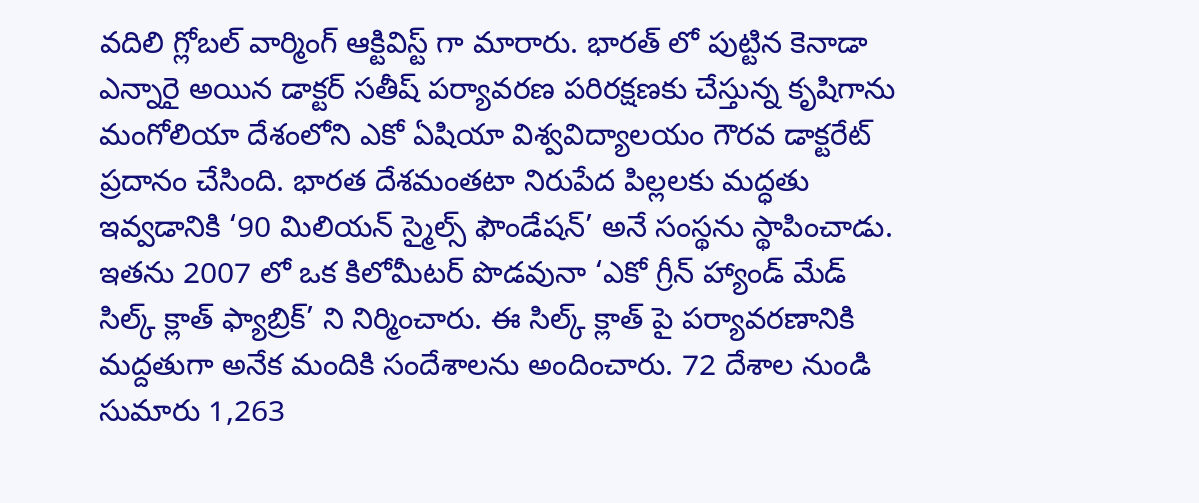వదిలి గ్లోబల్ వార్మింగ్ ఆక్టివిస్ట్ గా మారారు. భారత్ లో పుట్టిన కెనాడా ఎన్నారై అయిన డాక్టర్ సతీష్ పర్యావరణ పరిరక్షణకు చేస్తున్న కృషిగాను మంగోలియా దేశంలోని ఎకో ఏషియా విశ్వవిద్యాలయం గౌరవ డాక్టరేట్ ప్రదానం చేసింది. భారత దేశమంతటా నిరుపేద పిల్లలకు మద్ధతు ఇవ్వడానికి ‘90 మిలియన్ స్మైల్స్ ఫౌండేషన్’ అనే సంస్థను స్థాపించాడు. ఇతను 2007 లో ఒక కిలోమీటర్ పొడవునా ‘ఎకో గ్రీన్ హ్యాండ్ మేడ్ సిల్క్ క్లాత్ ఫ్యాబ్రిక్’ ని నిర్మించారు. ఈ సిల్క్ క్లాత్ పై పర్యావరణానికి మద్దతుగా అనేక మందికి సందేశాలను అందించారు. 72 దేశాల నుండి సుమారు 1,263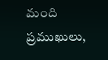మంది ప్రముఖులు,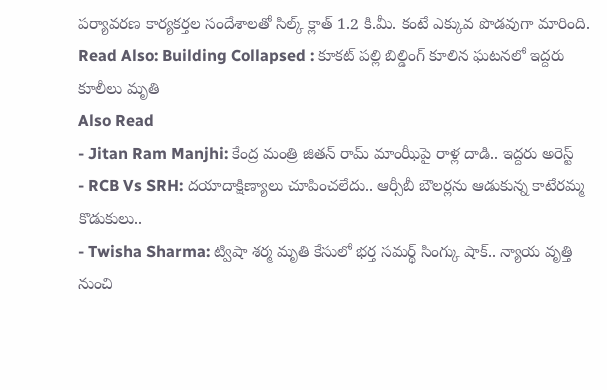పర్యావరణ కార్యకర్తల సందేశాలతో సిల్క్ క్లాత్ 1.2 కి.మీ. కంటే ఎక్కువ పొడవుగా మారింది.
Read Also: Building Collapsed : కూకట్ పల్లి బిల్డింగ్ కూలిన ఘటనలో ఇద్దరు కూలీలు మృతి
Also Read
- Jitan Ram Manjhi: కేంద్ర మంత్రి జితన్ రామ్ మాంఝీపై రాళ్ల దాడి.. ఇద్దరు అరెస్ట్
- RCB Vs SRH: దయాదాక్షిణ్యాలు చూపించలేదు.. ఆర్సీబీ బౌలర్లను ఆడుకున్న కాటేరమ్మ కొడుకులు..
- Twisha Sharma: ట్విషా శర్మ మృతి కేసులో భర్త సమర్థ్ సింగ్కు షాక్.. న్యాయ వృత్తి నుంచి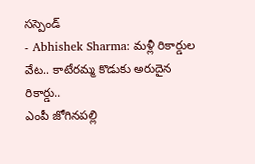సస్పెండ్
- Abhishek Sharma: మళ్లీ రికార్డుల వేట.. కాటేరమ్మ కొడుకు అరుదైన రికార్డు..
ఎంపీ జోగినపల్లి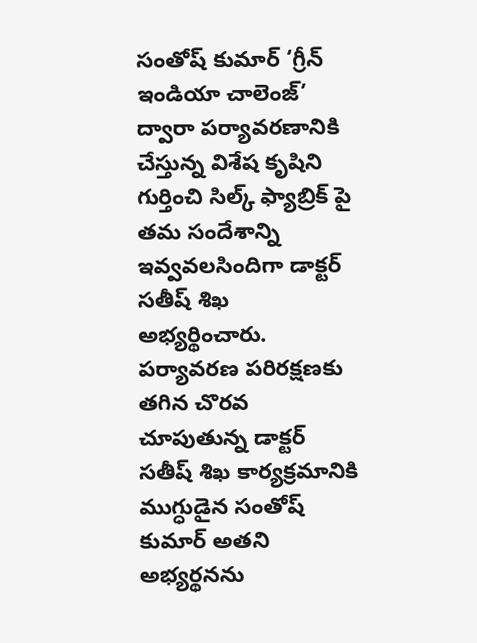సంతోష్ కుమార్ ‘గ్రీన్ ఇండియా చాలెంజ్’ ద్వారా పర్యావరణానికి చేస్తున్న విశేష కృషిని గుర్తించి సిల్క్ ఫ్యాబ్రిక్ పై తమ సందేశాన్ని ఇవ్వవలసిందిగా డాక్టర్ సతీష్ శిఖ అభ్యర్థించారు. పర్యావరణ పరిరక్షణకు తగిన చొరవ చూపుతున్న డాక్టర్ సతీష్ శిఖ కార్యక్రమానికి ముగ్ధుడైన సంతోష్ కుమార్ అతని అభ్యర్థనను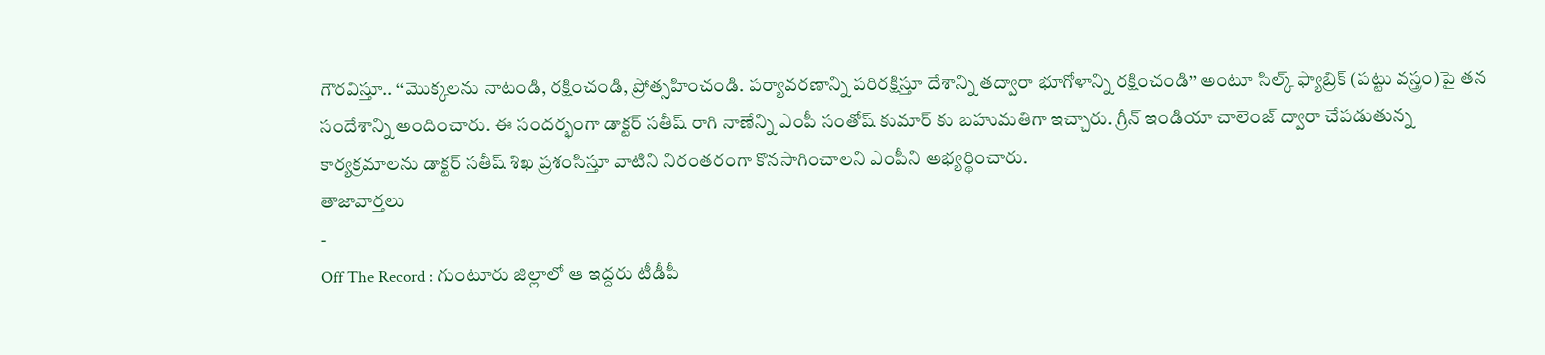గౌరవిస్తూ.. ‘‘మొక్కలను నాటండి, రక్షించండి, ప్రోత్సహించండి. పర్యావరణాన్ని పరిరక్షిస్తూ దేశాన్ని తద్వారా భూగోళాన్ని రక్షించండి’’ అంటూ సిల్క్ ఫ్యాబ్రిక్ (పట్టు వస్త్రం)పై తన సందేశాన్ని అందించారు. ఈ సందర్భంగా డాక్టర్ సతీష్ రాగి నాణేన్ని ఎంపీ సంతోష్ కుమార్ కు బహుమతిగా ఇచ్చారు. గ్రీన్ ఇండియా చాలెంజ్ ద్వారా చేపడుతున్న కార్యక్రమాలను డాక్టర్ సతీష్ శిఖ ప్రశంసిస్తూ వాటిని నిరంతరంగా కొనసాగించాలని ఎంపీని అభ్యర్థించారు.
తాజావార్తలు
-
Off The Record : గుంటూరు జిల్లాలో ఆ ఇద్దరు టీడీపీ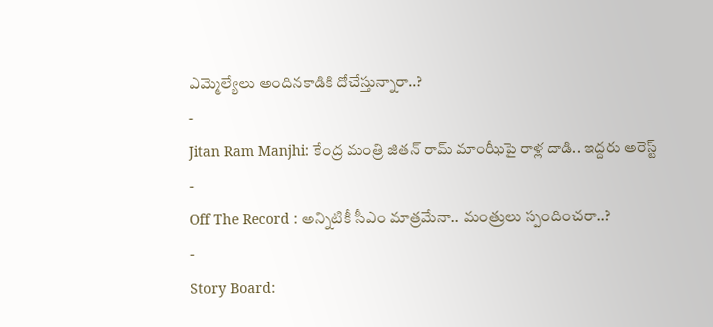ఎమ్మెల్యేలు అందినకాడికి దోచేస్తున్నారా..?
-
Jitan Ram Manjhi: కేంద్ర మంత్రి జితన్ రామ్ మాంఝీపై రాళ్ల దాడి.. ఇద్దరు అరెస్ట్
-
Off The Record : అన్నిటికీ సీఎం మాత్రమేనా.. మంత్రులు స్పందించరా..?
-
Story Board: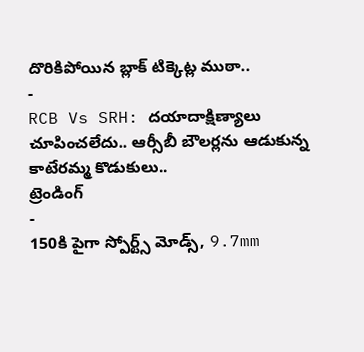దొరికిపోయిన బ్లాక్ టిక్కెట్ల ముఠా..
-
RCB Vs SRH: దయాదాక్షిణ్యాలు చూపించలేదు.. ఆర్సీబీ బౌలర్లను ఆడుకున్న కాటేరమ్మ కొడుకులు..
ట్రెండింగ్
-
150కి పైగా స్పోర్ట్స్ మోడ్స్, 9.7mm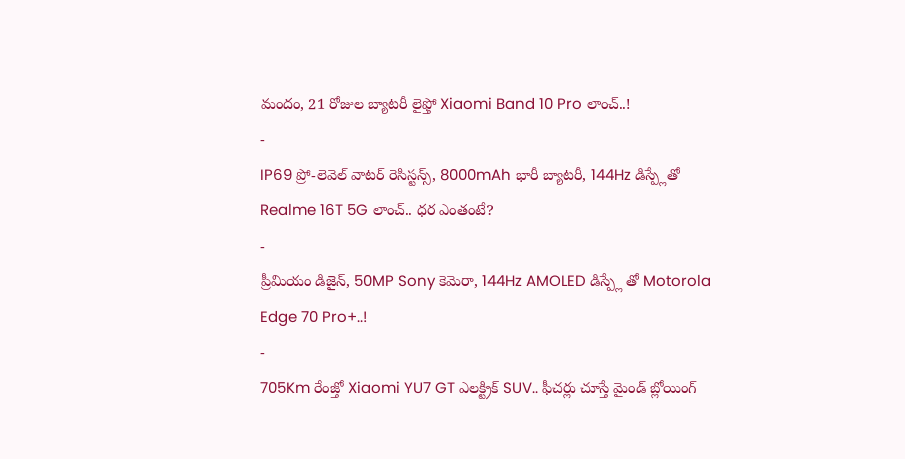మందం, 21 రోజుల బ్యాటరీ లైఫ్తో Xiaomi Band 10 Pro లాంచ్..!
-
IP69 ప్రో-లెవెల్ వాటర్ రెసిస్టన్స్, 8000mAh భారీ బ్యాటరీ, 144Hz డిస్ప్లేతో Realme 16T 5G లాంచ్.. ధర ఎంతంటే?
-
ప్రీమియం డిజైన్, 50MP Sony కెమెరా, 144Hz AMOLED డిస్ప్లే తో Motorola Edge 70 Pro+..!
-
705Km రేంజ్తో Xiaomi YU7 GT ఎలక్ట్రిక్ SUV.. ఫీచర్లు చూస్తే మైండ్ బ్లోయింగ్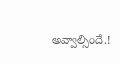అవ్వాల్సిందే.!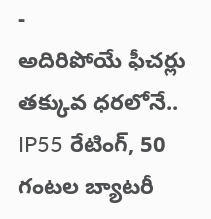-
అదిరిపోయే ఫీచర్లు తక్కువ ధరలోనే.. IP55 రేటింగ్, 50 గంటల బ్యాటరీ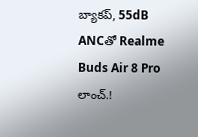బ్యాకప్, 55dB ANCతో Realme Buds Air 8 Pro లాంచ్.!